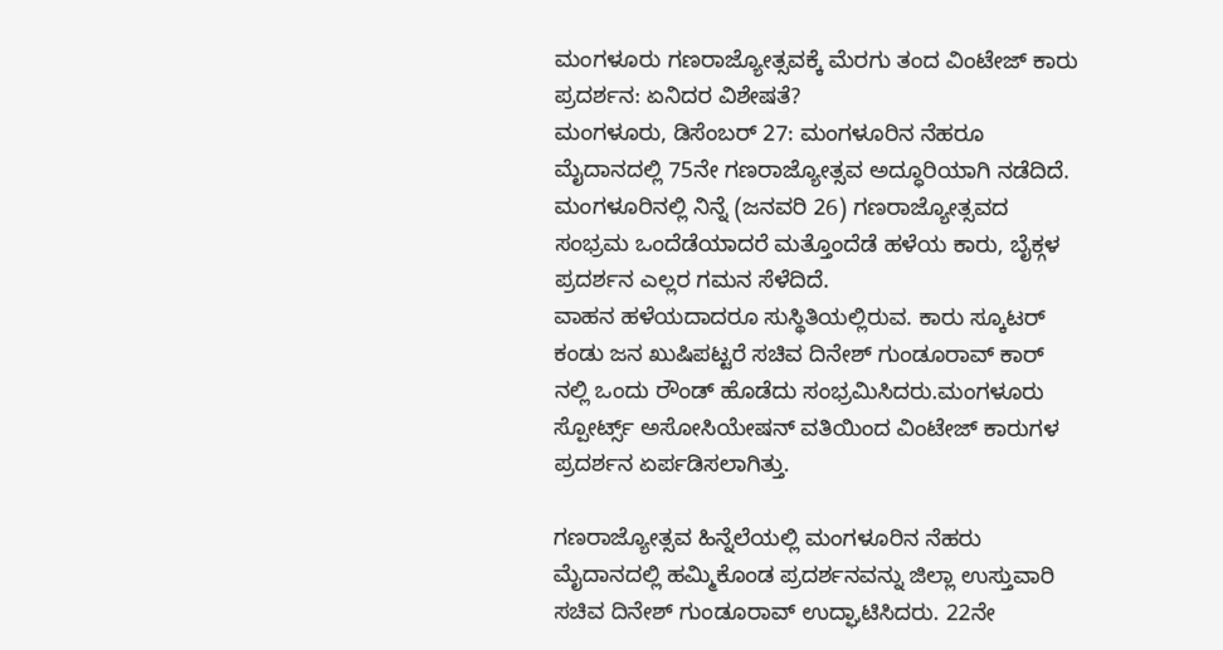ಮಂಗಳೂರು ಗಣರಾಜ್ಯೋತ್ಸವಕ್ಕೆ ಮೆರಗು ತಂದ ವಿಂಟೇಜ್ ಕಾರು ಪ್ರದರ್ಶನ: ಏನಿದರ ವಿಶೇಷತೆ?
ಮಂಗಳೂರು, ಡಿಸೆಂಬರ್ 27: ಮಂಗಳೂರಿನ ನೆಹರೂ ಮೈದಾನದಲ್ಲಿ 75ನೇ ಗಣರಾಜ್ಯೋತ್ಸವ ಅದ್ಧೂರಿಯಾಗಿ ನಡೆದಿದೆ. ಮಂಗಳೂರಿನಲ್ಲಿ ನಿನ್ನೆ (ಜನವರಿ 26) ಗಣರಾಜ್ಯೋತ್ಸವದ ಸಂಭ್ರಮ ಒಂದೆಡೆಯಾದರೆ ಮತ್ತೊಂದೆಡೆ ಹಳೆಯ ಕಾರು, ಬೈಕ್ಗಳ ಪ್ರದರ್ಶನ ಎಲ್ಲರ ಗಮನ ಸೆಳೆದಿದೆ.
ವಾಹನ ಹಳೆಯದಾದರೂ ಸುಸ್ಥಿತಿಯಲ್ಲಿರುವ. ಕಾರು ಸ್ಕೂಟರ್ ಕಂಡು ಜನ ಖುಷಿಪಟ್ಟರೆ ಸಚಿವ ದಿನೇಶ್ ಗುಂಡೂರಾವ್ ಕಾರ್ ನಲ್ಲಿ ಒಂದು ರೌಂಡ್ ಹೊಡೆದು ಸಂಭ್ರಮಿಸಿದರು.ಮಂಗಳೂರು ಸ್ಪೋರ್ಟ್ಸ್ ಅಸೋಸಿಯೇಷನ್ ವತಿಯಿಂದ ವಿಂಟೇಜ್ ಕಾರುಗಳ ಪ್ರದರ್ಶನ ಏರ್ಪಡಿಸಲಾಗಿತ್ತು.

ಗಣರಾಜ್ಯೋತ್ಸವ ಹಿನ್ನೆಲೆಯಲ್ಲಿ ಮಂಗಳೂರಿನ ನೆಹರು ಮೈದಾನದಲ್ಲಿ ಹಮ್ಮಿಕೊಂಡ ಪ್ರದರ್ಶನವನ್ನು ಜಿಲ್ಲಾ ಉಸ್ತುವಾರಿ ಸಚಿವ ದಿನೇಶ್ ಗುಂಡೂರಾವ್ ಉದ್ಘಾಟಿಸಿದರು. 22ನೇ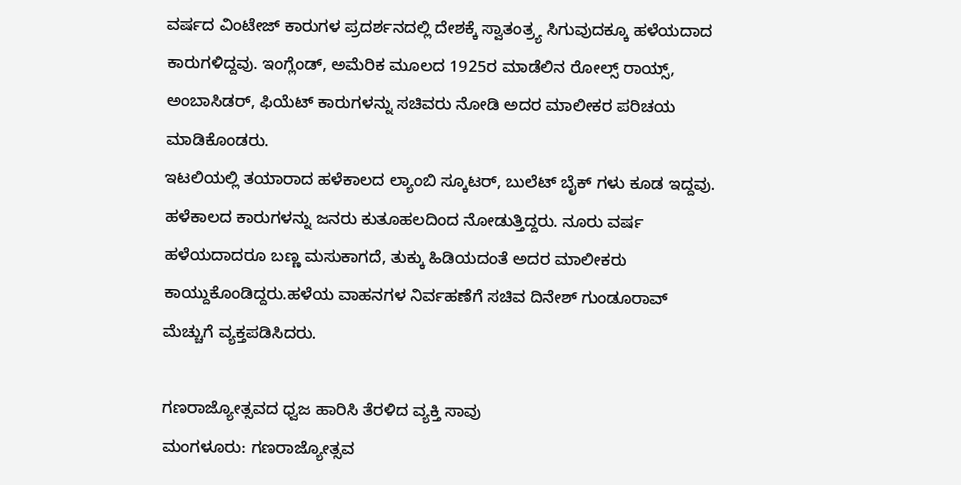ವರ್ಷದ ವಿಂಟೇಜ್ ಕಾರುಗಳ ಪ್ರದರ್ಶನದಲ್ಲಿ ದೇಶಕ್ಕೆ ಸ್ವಾತಂತ್ರ್ಯ ಸಿಗುವುದಕ್ಕೂ ಹಳೆಯದಾದ ಕಾರುಗಳಿದ್ದವು. ಇಂಗ್ಲೆಂಡ್, ಅಮೆರಿಕ ಮೂಲದ 1925ರ ಮಾಡೆಲಿನ ರೋಲ್ಸ್ ರಾಯ್ಸ್, ಅಂಬಾಸಿಡರ್, ಫಿಯೆಟ್ ಕಾರುಗಳನ್ನು ಸಚಿವರು ನೋಡಿ ಅದರ ಮಾಲೀಕರ ಪರಿಚಯ ಮಾಡಿಕೊಂಡರು.
ಇಟಲಿಯಲ್ಲಿ ತಯಾರಾದ ಹಳೆಕಾಲದ ಲ್ಯಾಂಬಿ ಸ್ಕೂಟರ್, ಬುಲೆಟ್ ಬೈಕ್ ಗಳು ಕೂಡ ಇದ್ದವು. ಹಳೆಕಾಲದ ಕಾರುಗಳನ್ನು ಜನರು ಕುತೂಹಲದಿಂದ ನೋಡುತ್ತಿದ್ದರು. ನೂರು ವರ್ಷ ಹಳೆಯದಾದರೂ ಬಣ್ಣ ಮಸುಕಾಗದೆ, ತುಕ್ಕು ಹಿಡಿಯದಂತೆ ಅದರ ಮಾಲೀಕರು ಕಾಯ್ದುಕೊಂಡಿದ್ದರು.ಹಳೆಯ ವಾಹನಗಳ ನಿರ್ವಹಣೆಗೆ ಸಚಿವ ದಿನೇಶ್ ಗುಂಡೂರಾವ್ ಮೆಚ್ಚುಗೆ ವ್ಯಕ್ತಪಡಿಸಿದರು.

ಗಣರಾಜ್ಯೋತ್ಸವದ ಧ್ವಜ ಹಾರಿಸಿ ತೆರಳಿದ ವ್ಯಕ್ತಿ ಸಾವು
ಮಂಗಳೂರು: ಗಣರಾಜ್ಯೋತ್ಸವ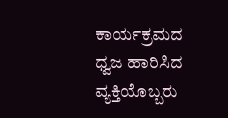ಕಾರ್ಯಕ್ರಮದ ಧ್ವಜ ಹಾರಿಸಿದ ವ್ಯಕ್ತಿಯೊಬ್ಬರು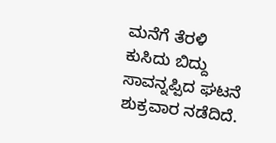ಮನೆಗೆ ತೆರಳಿ ಕುಸಿದು ಬಿದ್ದು ಸಾವನ್ನಪ್ಪಿದ ಘಟನೆ ಶುಕ್ರವಾರ ನಡೆದಿದೆ.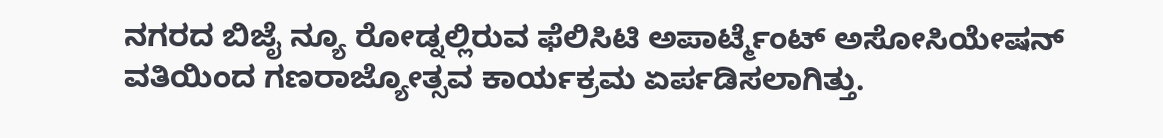ನಗರದ ಬಿಜೈ ನ್ಯೂ ರೋಡ್ನಲ್ಲಿರುವ ಫೆಲಿಸಿಟಿ ಅಪಾರ್ಟ್ಮೆಂಟ್ ಅಸೋಸಿಯೇಷನ್ ವತಿಯಿಂದ ಗಣರಾಜ್ಯೋತ್ಸವ ಕಾರ್ಯಕ್ರಮ ಏರ್ಪಡಿಸಲಾಗಿತ್ತು.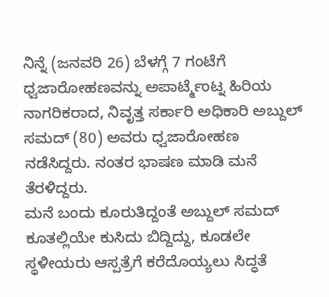ನಿನ್ನೆ (ಜನವರಿ 26) ಬೆಳಗ್ಗೆ 7 ಗಂಟೆಗೆ ಧ್ವಜಾರೋಹಣವನ್ನು ಅಪಾರ್ಟ್ಮೆಂಟ್ನ ಹಿರಿಯ ನಾಗರಿಕರಾದ, ನಿವೃತ್ತ ಸರ್ಕಾರಿ ಅಧಿಕಾರಿ ಅಬ್ದುಲ್ ಸಮದ್ (80) ಅವರು ಧ್ವಜಾರೋಹಣ ನಡೆಸಿದ್ದರು. ನಂತರ ಭಾಷಣ ಮಾಡಿ ಮನೆ ತೆರಳಿದ್ದರು.
ಮನೆ ಬಂದು ಕೂರುತಿದ್ದಂತೆ ಅಬ್ದುಲ್ ಸಮದ್ ಕೂತಲ್ಲಿಯೇ ಕುಸಿದು ಬಿದ್ದಿದ್ದು, ಕೂಡಲೇ ಸ್ಥಳೀಯರು ಆಸ್ಪತ್ರೆಗೆ ಕರೆದೊಯ್ಯಲು ಸಿದ್ಧತೆ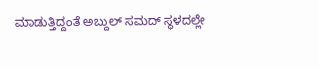ಮಾಡುತ್ತಿದ್ದಂತೆ ಅಬ್ದುಲ್ ಸಮದ್ ಸ್ಥಳದಲ್ಲೇ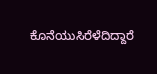ಕೊನೆಯುಸಿರೆಳೆದಿದ್ದಾರೆ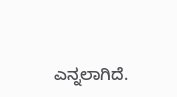ಎನ್ನಲಾಗಿದೆ.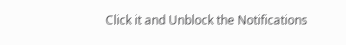Click it and Unblock the Notifications